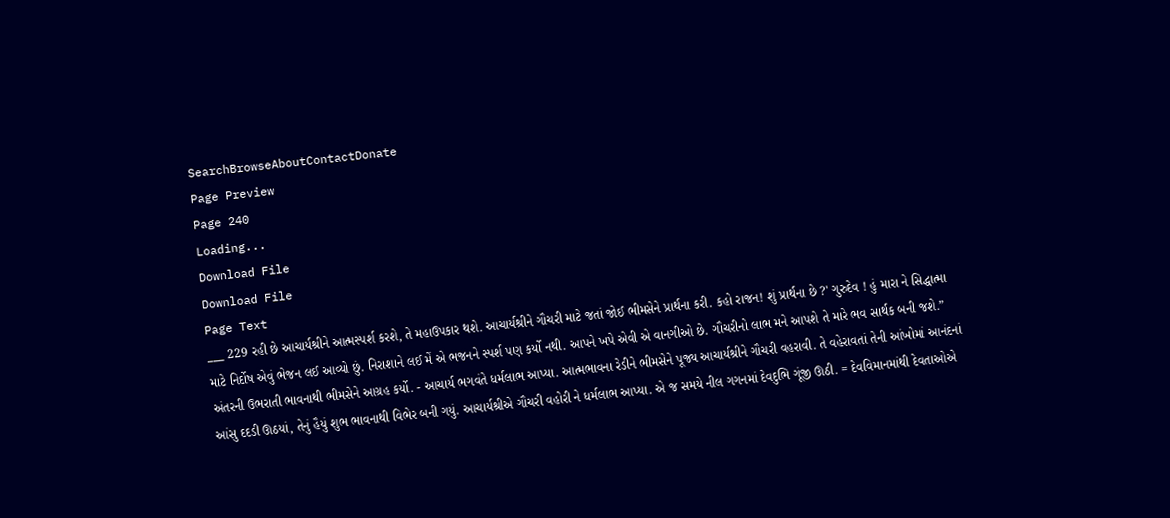SearchBrowseAboutContactDonate
Page Preview
Page 240
Loading...
Download File
Download File
Page Text
___ 229 રહી છે આચાર્યશ્રીને આત્મસ્પર્શ કરશે, તે મહાઉપકાર થશે. આચાર્યશ્રીને ગૌચરી માટે જતાં જોઈ ભીમસેને પ્રાર્થના કરી. કહો રાજન! શું પ્રાર્થના છે ?' ગુરુદેવ ! હું મારા ને સિદ્ધાત્મા માટે નિર્દોષ એવું ભેજન લઈ આવ્યો છું. નિરાશાને લઈ મેં એ ભજનને સ્પર્શ પણ કર્યો નથી. આપને ખપે એવી એ વાનગીઓ છે. ગૌચરીનો લાભ મને આપશે તે મારે ભવ સાર્થક બની જશે.” અંતરની ઉભરાતી ભાવનાથી ભીમસેને આગ્રહ કર્યો. - આચાર્ય ભગવંતે ધર્મલાભ આપ્યા. આત્મભાવના રેડીને ભીમસેને પૂજ્ય આચાર્યશ્રીને ગૌચરી વહરાવી. તે વહેરાવતાં તેની આંખોમાં આનંદનાં આંસુ દદડી ઊઠયાં, તેનું હૈયું શુભ ભાવનાથી વિભેર બની ગયું. આચાર્યશ્રીએ ગૌચરી વહોરી ને ધર્મલાભ આપ્યા. એ જ સમયે નીલ ગગનમાં દેવદુભિ ગૂંજી ઊઠી. = દેવવિમાનમાંથી દેવતાઓએ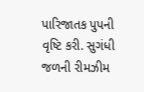પારિજાતક પુપની વૃષ્ટિ કરી. સુગંધી જળની રીમઝીમ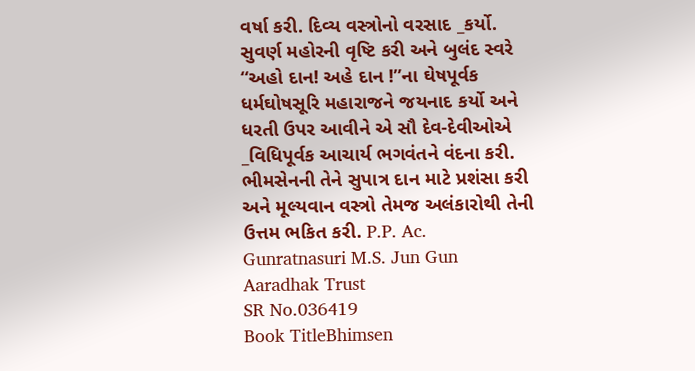વર્ષા કરી. દિવ્ય વસ્ત્રોનો વરસાદ _કર્યો. સુવર્ણ મહોરની વૃષ્ટિ કરી અને બુલંદ સ્વરે “અહો દાન! અહે દાન !”ના ઘેષપૂર્વક ધર્મઘોષસૂરિ મહારાજને જયનાદ કર્યો અને ધરતી ઉપર આવીને એ સૌ દેવ-દેવીઓએ _વિધિપૂર્વક આચાર્ય ભગવંતને વંદના કરી. ભીમસેનની તેને સુપાત્ર દાન માટે પ્રશંસા કરી અને મૂલ્યવાન વસ્ત્રો તેમજ અલંકારોથી તેની ઉત્તમ ભકિત કરી. P.P. Ac. Gunratnasuri M.S. Jun Gun Aaradhak Trust
SR No.036419
Book TitleBhimsen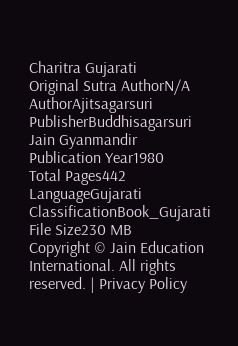Charitra Gujarati
Original Sutra AuthorN/A
AuthorAjitsagarsuri
PublisherBuddhisagarsuri Jain Gyanmandir
Publication Year1980
Total Pages442
LanguageGujarati
ClassificationBook_Gujarati
File Size230 MB
Copyright © Jain Education International. All rights reserved. | Privacy Policy